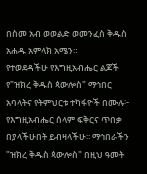በስመ አብ ወወልድ ወመንፈስ ቅዱስ አሐዱ አምላክ አሜን።
የተወደዳችሁ የእግዚአብሔር ልጆች የ"ዝክረ ቅዱስ ጳውሎስ" ማኅበር አባላትና የትምህርቱ ተካፋዮች በሙሉ፦ የእግዚአብሔር ሰላም ፍቅርና ጥበቃ በያላችሁበት ይብዛላችሁ፡፡ ማኅበራችን "ዝክረ ቅዱስ ጳውሎስ" በዚህ ዓመት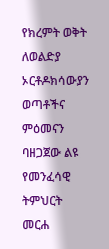የክረምት ወቅት ለወልድያ ኦርቶዶክሳውያን ወጣቶችና ምዕመናን ባዘጋጀው ልዩ የመንፈሳዊ ትምህርት መርሐ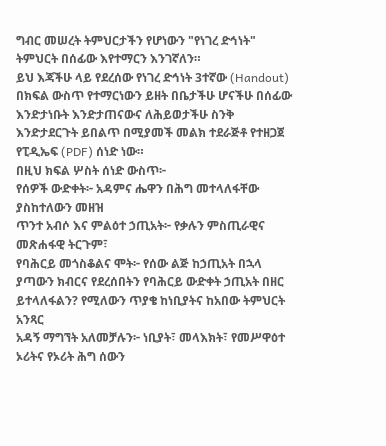ግብር መሠረት ትምህርታችን የሆነውን "የነገረ ድኅነት" ትምህርት በሰፊው እየተማርን እንገኛለን።
ይህ እጃችሁ ላይ የደረሰው የነገረ ድኅነት 3ተኛው (Handout) በክፍል ውስጥ የተማርነውን ይዘት በቤታችሁ ሆናችሁ በሰፊው እንድታነቡት እንድታጠናውና ለሕይወታችሁ ስንቅ እንድታደርጉት ይበልጥ በሚያመች መልክ ተደራጅቶ የተዘጋጀ የፒዲኤፍ (PDF) ሰነድ ነው።
በዚህ ክፍል ሦስት ሰነድ ውስጥ፦
የሰዎች ውድቀት፦ አዳምና ሔዋን በሕግ መተላለፋቸው ያስከተለውን መዘዝ
ጥንተ አብሶ እና ምልዕተ ኃጢአት፦ የቃሉን ምስጢራዊና መጽሐፋዊ ትርጉም፣
የባሕርይ መጎስቆልና ሞት፦ የሰው ልጅ ከኃጢአት በኋላ ያጣውን ክብርና የደረሰበትን የባሕርይ ውድቀት ኃጢአት በዘር ይተላለፋልን? የሚለውን ጥያቄ ከነቢያትና ከአበው ትምህርት አንጻር
አዳኝ ማግኘት አለመቻሉን፦ ነቢያት፣ መላእክት፣ የመሥዋዕተ ኦሪትና የኦሪት ሕግ ሰውን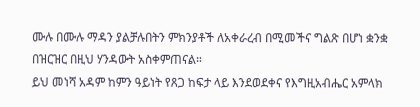ሙሉ በሙሉ ማዳን ያልቻሉበትን ምክንያቶች ለአቀራረብ በሚመችና ግልጽ በሆነ ቋንቋ በዝርዝር በዚህ ሃንዳውት አስቀምጠናል።
ይህ መነሻ አዳም ከምን ዓይነት የጸጋ ከፍታ ላይ እንደወደቀና የእግዚአብሔር አምላክ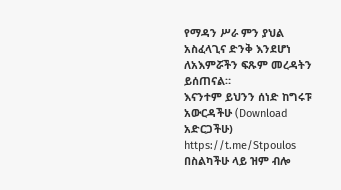የማዳን ሥራ ምን ያህል አስፈላጊና ድንቅ እንደሆነ ለአእምሯችን ፍጹም መረዳትን ይሰጠናል።
እናንተም ይህንን ሰነድ ከግሩፑ አውርዳችሁ (Download አድርጋችሁ) https://t.me/Stpoulos በስልካችሁ ላይ ዝም ብሎ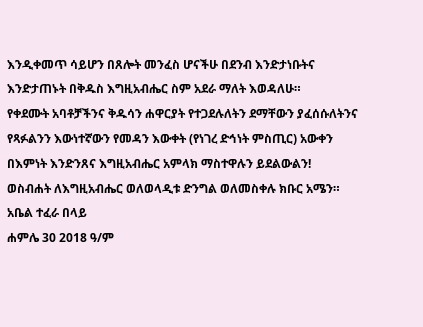እንዲቀመጥ ሳይሆን በጸሎት መንፈስ ሆናችሁ በደንብ እንድታነቡትና እንድታጠኑት በቅዱስ እግዚአብሔር ስም አደራ ማለት እወዳለሁ።
የቀደሙት አባቶቻችንና ቅዱሳን ሐዋርያት የተጋደሉለትን ደማቸውን ያፈሰሱለትንና የጻፉልንን እውነተኛውን የመዳን እውቀት (የነገረ ድኅነት ምስጢር) አውቀን በእምነት እንድንጸና እግዚአብሔር አምላክ ማስተዋሉን ይደልውልን!
ወስብሐት ለእግዚአብሔር ወለወላዲቱ ድንግል ወለመስቀሉ ክቡር አሜን።
አቤል ተፈራ በላይ
ሐምሌ 30 2018 ዓ/ም